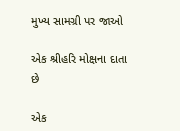મુખ્ય સામગ્રી પર જાઓ

એક શ્રીહરિ મોક્ષના દાતા છે

એક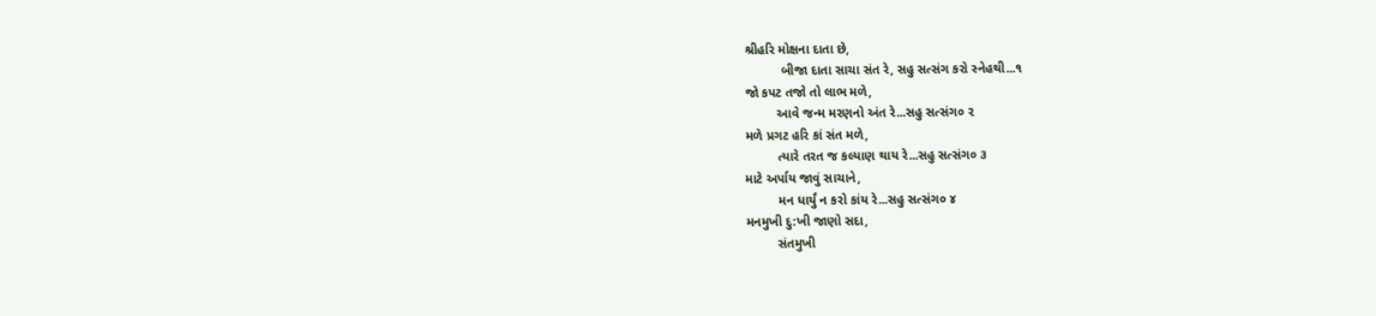શ્રીહરિ મોક્ષના દાતા છે,
          બીજા દાતા સાચા સંત રે, સહુ સત્સંગ કરો સ્નેહથી...૧
જો કપટ તજો તો લાભ મળે,
         આવે જન્મ મરણનો અંત રે...સહુ સત્સંગ૦ ૨
મળે પ્રગટ હરિ કાં સંત મળે,
         ત્યારે તરત જ કલ્યાણ થાય રે...સહુ સત્સંગ૦ ૩
માટે અર્પાય જાવું સાચાને,
         મન ધાર્યું ન કરો કાંય રે...સહુ સત્સંગ૦ ૪
મનમુખી દુ:ખી જાણો સદા,
         સંતમુખી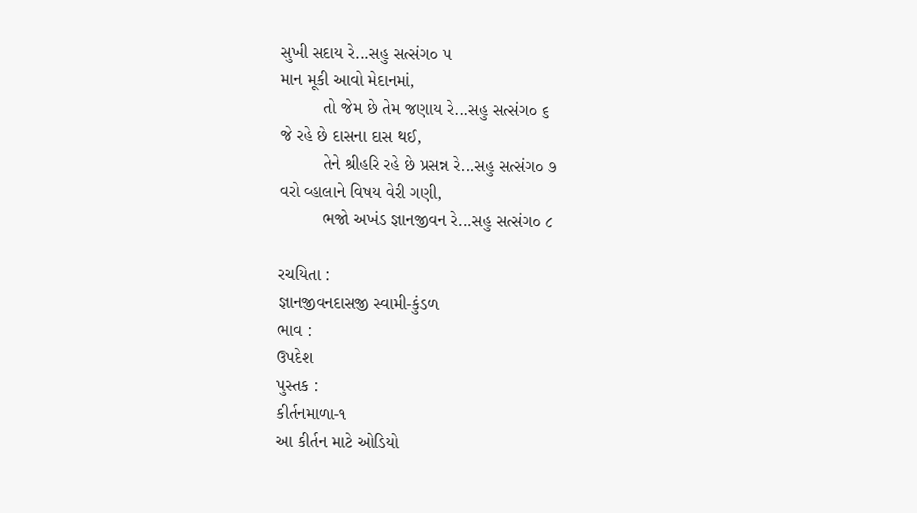સુખી સદાય રે...સહુ સત્સંગ૦ ૫
માન મૂકી આવો મેદાનમાં,
         તો જેમ છે તેમ જણાય રે...સહુ સત્સંગ૦ ૬
જે રહે છે દાસના દાસ થઈ,
         તેને શ્રીહરિ રહે છે પ્રસન્ન રે...સહુ સત્સંગ૦ ૭
વરો વ્હાલાને વિષય વેરી ગણી,
         ભજો અખંડ જ્ઞાનજીવન રે...સહુ સત્સંગ૦ ૮

રચયિતા :
જ્ઞાનજીવનદાસજી સ્વામી-કુંડળ
ભાવ :
ઉપદેશ
પુસ્તક :
કીર્તનમાળા-૧
આ કીર્તન માટે ઓડિયો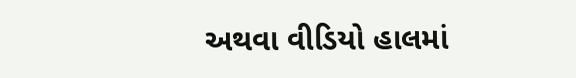અથવા વીડિયો હાલમાં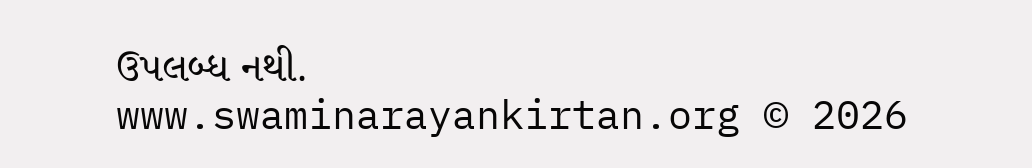ઉપલબ્ધ નથી.
www.swaminarayankirtan.org © 2026